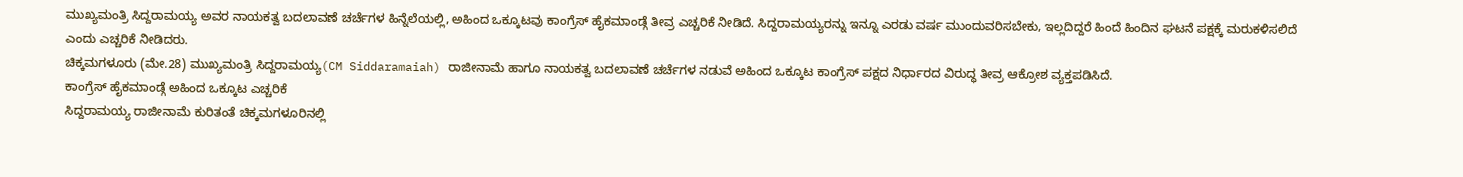ಮುಖ್ಯಮಂತ್ರಿ ಸಿದ್ದರಾಮಯ್ಯ ಅವರ ನಾಯಕತ್ವ ಬದಲಾವಣೆ ಚರ್ಚೆಗಳ ಹಿನ್ನೆಲೆಯಲ್ಲಿ, ಅಹಿಂದ ಒಕ್ಕೂಟವು ಕಾಂಗ್ರೆಸ್ ಹೈಕಮಾಂಡ್ಗೆ ತೀವ್ರ ಎಚ್ಚರಿಕೆ ನೀಡಿದೆ. ಸಿದ್ದರಾಮಯ್ಯರನ್ನು ಇನ್ನೂ ಎರಡು ವರ್ಷ ಮುಂದುವರಿಸಬೇಕು, ಇಲ್ಲದಿದ್ದರೆ ಹಿಂದೆ ಹಿಂದಿನ ಘಟನೆ ಪಕ್ಷಕ್ಕೆ ಮರುಕಳಿಸಲಿದೆ ಎಂದು ಎಚ್ಚರಿಕೆ ನೀಡಿದರು.
ಚಿಕ್ಕಮಗಳೂರು (ಮೇ.28) ಮುಖ್ಯಮಂತ್ರಿ ಸಿದ್ದರಾಮಯ್ಯ(CM Siddaramaiah) ರಾಜೀನಾಮೆ ಹಾಗೂ ನಾಯಕತ್ವ ಬದಲಾವಣೆ ಚರ್ಚೆಗಳ ನಡುವೆ ಅಹಿಂದ ಒಕ್ಕೂಟ ಕಾಂಗ್ರೆಸ್ ಪಕ್ಷದ ನಿರ್ಧಾರದ ವಿರುದ್ಧ ತೀವ್ರ ಆಕ್ರೋಶ ವ್ಯಕ್ತಪಡಿಸಿದೆ.
ಕಾಂಗ್ರೆಸ್ ಹೈಕಮಾಂಡ್ಗೆ ಅಹಿಂದ ಒಕ್ಕೂಟ ಎಚ್ಚರಿಕೆ
ಸಿದ್ದರಾಮಯ್ಯ ರಾಜೀನಾಮೆ ಕುರಿತಂತೆ ಚಿಕ್ಕಮಗಳೂರಿನಲ್ಲಿ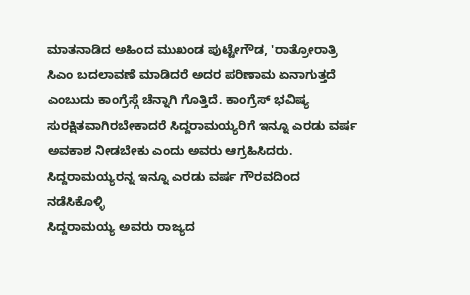ಮಾತನಾಡಿದ ಅಹಿಂದ ಮುಖಂಡ ಪುಟ್ಟೇಗೌಡ, 'ರಾತ್ರೋರಾತ್ರಿ ಸಿಎಂ ಬದಲಾವಣೆ ಮಾಡಿದರೆ ಅದರ ಪರಿಣಾಮ ಏನಾಗುತ್ತದೆ ಎಂಬುದು ಕಾಂಗ್ರೆಸ್ಗೆ ಚೆನ್ನಾಗಿ ಗೊತ್ತಿದೆ. ಕಾಂಗ್ರೆಸ್ ಭವಿಷ್ಯ ಸುರಕ್ಷಿತವಾಗಿರಬೇಕಾದರೆ ಸಿದ್ದರಾಮಯ್ಯರಿಗೆ ಇನ್ನೂ ಎರಡು ವರ್ಷ ಅವಕಾಶ ನೀಡಬೇಕು ಎಂದು ಅವರು ಆಗ್ರಹಿಸಿದರು.
ಸಿದ್ದರಾಮಯ್ಯರನ್ನ ಇನ್ನೂ ಎರಡು ವರ್ಷ ಗೌರವದಿಂದ ನಡೆಸಿಕೊಳ್ಳಿ
ಸಿದ್ದರಾಮಯ್ಯ ಅವರು ರಾಜ್ಯದ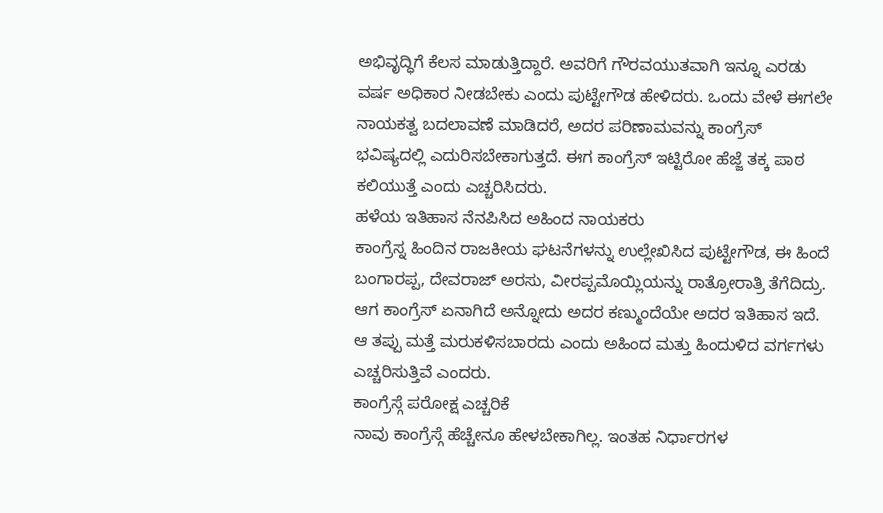ಅಭಿವೃದ್ಧಿಗೆ ಕೆಲಸ ಮಾಡುತ್ತಿದ್ದಾರೆ. ಅವರಿಗೆ ಗೌರವಯುತವಾಗಿ ಇನ್ನೂ ಎರಡು ವರ್ಷ ಅಧಿಕಾರ ನೀಡಬೇಕು ಎಂದು ಪುಟ್ಟೇಗೌಡ ಹೇಳಿದರು. ಒಂದು ವೇಳೆ ಈಗಲೇ ನಾಯಕತ್ವ ಬದಲಾವಣೆ ಮಾಡಿದರೆ, ಅದರ ಪರಿಣಾಮವನ್ನು ಕಾಂಗ್ರೆಸ್ ಭವಿಷ್ಯದಲ್ಲಿ ಎದುರಿಸಬೇಕಾಗುತ್ತದೆ. ಈಗ ಕಾಂಗ್ರೆಸ್ ಇಟ್ಟಿರೋ ಹೆಜ್ಜೆ ತಕ್ಕ ಪಾಠ ಕಲಿಯುತ್ತೆ ಎಂದು ಎಚ್ಚರಿಸಿದರು.
ಹಳೆಯ ಇತಿಹಾಸ ನೆನಪಿಸಿದ ಅಹಿಂದ ನಾಯಕರು
ಕಾಂಗ್ರೆಸ್ನ ಹಿಂದಿನ ರಾಜಕೀಯ ಘಟನೆಗಳನ್ನು ಉಲ್ಲೇಖಿಸಿದ ಪುಟ್ಟೇಗೌಡ, ಈ ಹಿಂದೆ ಬಂಗಾರಪ್ಪ, ದೇವರಾಜ್ ಅರಸು, ವೀರಪ್ಪಮೊಯ್ಲಿಯನ್ನು ರಾತ್ರೋರಾತ್ರಿ ತೆಗೆದಿದ್ರು. ಆಗ ಕಾಂಗ್ರೆಸ್ ಏನಾಗಿದೆ ಅನ್ನೋದು ಅದರ ಕಣ್ಮುಂದೆಯೇ ಅದರ ಇತಿಹಾಸ ಇದೆ. ಆ ತಪ್ಪು ಮತ್ತೆ ಮರುಕಳಿಸಬಾರದು ಎಂದು ಅಹಿಂದ ಮತ್ತು ಹಿಂದುಳಿದ ವರ್ಗಗಳು ಎಚ್ಚರಿಸುತ್ತಿವೆ ಎಂದರು.
ಕಾಂಗ್ರೆಸ್ಗೆ ಪರೋಕ್ಷ ಎಚ್ಚರಿಕೆ
ನಾವು ಕಾಂಗ್ರೆಸ್ಗೆ ಹೆಚ್ಚೇನೂ ಹೇಳಬೇಕಾಗಿಲ್ಲ. ಇಂತಹ ನಿರ್ಧಾರಗಳ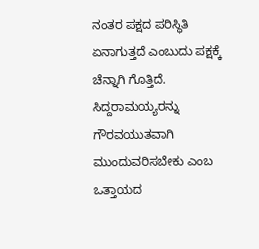ನಂತರ ಪಕ್ಷದ ಪರಿಸ್ಥಿತಿ ಏನಾಗುತ್ತದೆ ಎಂಬುದು ಪಕ್ಷಕ್ಕೆ ಚೆನ್ನಾಗಿ ಗೊತ್ತಿದೆ. ಸಿದ್ದರಾಮಯ್ಯರನ್ನು ಗೌರವಯುತವಾಗಿ ಮುಂದುವರಿಸಬೇಕು ಎಂಬ ಒತ್ತಾಯದ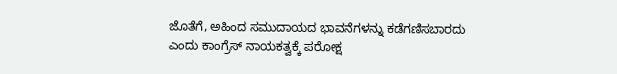ಜೊತೆಗೆ, ಅಹಿಂದ ಸಮುದಾಯದ ಭಾವನೆಗಳನ್ನು ಕಡೆಗಣಿಸಬಾರದು ಎಂದು ಕಾಂಗ್ರೆಸ್ ನಾಯಕತ್ವಕ್ಕೆ ಪರೋಕ್ಷ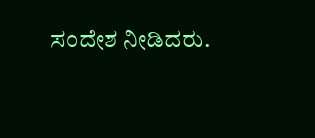ಸಂದೇಶ ನೀಡಿದರು.